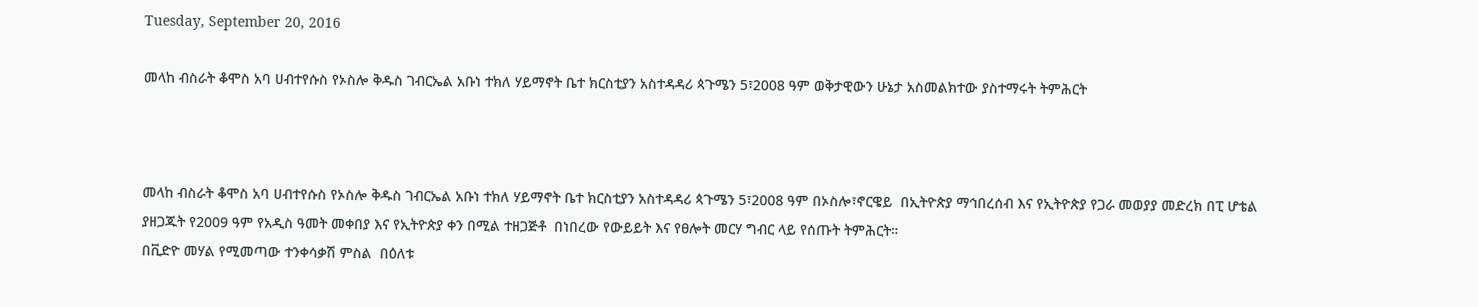Tuesday, September 20, 2016

መላከ ብስራት ቆሞስ አባ ሀብተየሱስ የኦስሎ ቅዱስ ገብርኤል አቡነ ተክለ ሃይማኖት ቤተ ክርስቲያን አስተዳዳሪ ጳጉሜን 5፣2008 ዓም ወቅታዊውን ሁኔታ አስመልክተው ያስተማሩት ትምሕርት



መላከ ብስራት ቆሞስ አባ ሀብተየሱስ የኦስሎ ቅዱስ ገብርኤል አቡነ ተክለ ሃይማኖት ቤተ ክርስቲያን አስተዳዳሪ ጳጉሜን 5፣2008 ዓም በኦስሎ፣ኖርዌይ  በኢትዮጵያ ማኅበረሰብ እና የኢትዮጵያ የጋራ መወያያ መድረክ በፒ ሆቴል ያዘጋጁት የ2009 ዓም የአዲስ ዓመት መቀበያ እና የኢትዮጵያ ቀን በሚል ተዘጋጅቶ  በነበረው የውይይት እና የፀሎት መርሃ ግብር ላይ የሰጡት ትምሕርት።
በቪድዮ መሃል የሚመጣው ተንቀሳቃሽ ምስል  በዕለቱ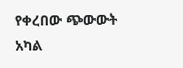የቀረበው ጭውውት አካል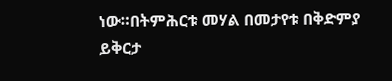ነው።በትምሕርቱ መሃል በመታየቱ በቅድምያ ይቅርታ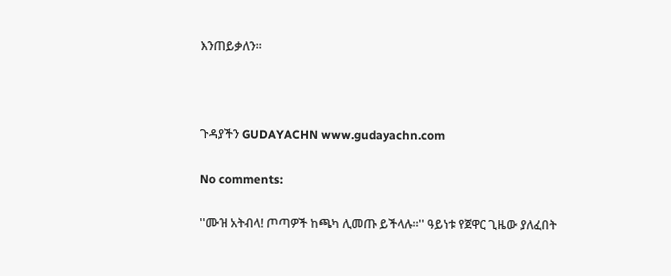እንጠይቃለን።



ጉዳያችን GUDAYACHN www.gudayachn.com

No comments:

''ሙዝ አትብላ! ጦጣዎች ከጫካ ሊመጡ ይችላሉ።'' ዓይነቱ የጀዋር ጊዜው ያለፈበት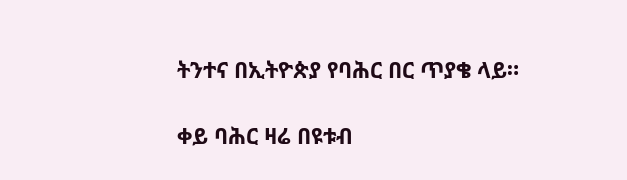ትንተና በኢትዮጵያ የባሕር በር ጥያቄ ላይ።

ቀይ ባሕር ዛሬ በዩቱብ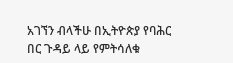አገኘን ብላችሁ በኢትዮጵያ የባሕር በር ጉዳይ ላይ የምትሳለቁ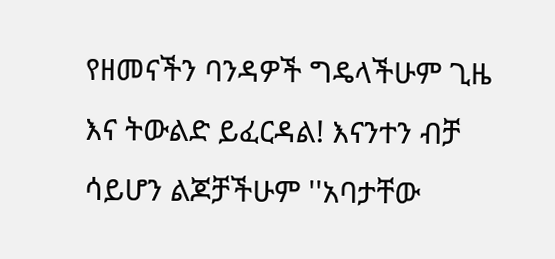የዘመናችን ባንዳዎች ግዴላችሁም ጊዜ እና ትውልድ ይፈርዳል! እናንተን ብቻ ሳይሆን ልጆቻችሁም ''አባታቸው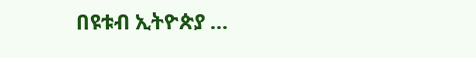በዩቱብ ኢትዮጵያ ...